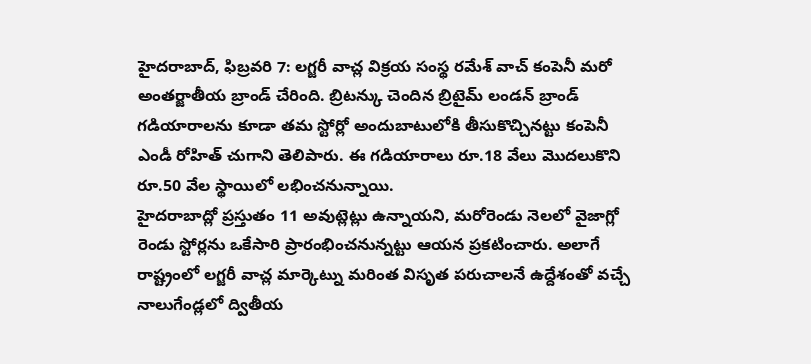హైదరాబాద్, ఫిబ్రవరి 7: లగ్జరీ వాచ్ల విక్రయ సంస్థ రమేశ్ వాచ్ కంపెనీ మరో అంతర్జాతీయ బ్రాండ్ చేరింది. బ్రిటన్కు చెందిన బ్రిటైమ్ లండన్ బ్రాండ్ గడియారాలను కూడా తమ స్టోర్లో అందుబాటులోకి తీసుకొచ్చినట్టు కంపెనీ ఎండీ రోహిత్ చుగాని తెలిపారు. ఈ గడియారాలు రూ.18 వేలు మొదలుకొని రూ.50 వేల స్థాయిలో లభించనున్నాయి.
హైదరాబాద్లో ప్రస్తుతం 11 అవుట్లెట్లు ఉన్నాయని, మరోరెండు నెలలో వైజాగ్లో రెండు స్టోర్లను ఒకేసారి ప్రారంభించనున్నట్టు ఆయన ప్రకటించారు. అలాగే రాష్ట్రంలో లగ్జరీ వాచ్ల మార్కెట్ను మరింత విసృత పరుచాలనే ఉద్దేశంతో వచ్చే నాలుగేండ్లలో ద్వితీయ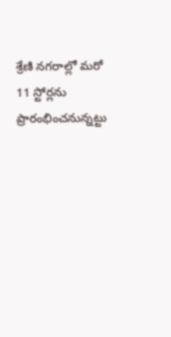శ్రేణి నగరాల్లో మరో 11 స్టోర్లను ప్రారంభించనున్నట్టు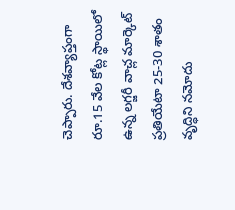చెప్పారు. దేశవ్యాప్తంగా రూ.15 వేల కోట్ల స్థాయిలో ఉన్న లగ్జరీ వాచ్ల మార్కెట్ ప్రతియేటా 25-30 శాతం వృద్ధిని నమోదు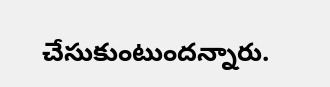చేసుకుంటుందన్నారు.